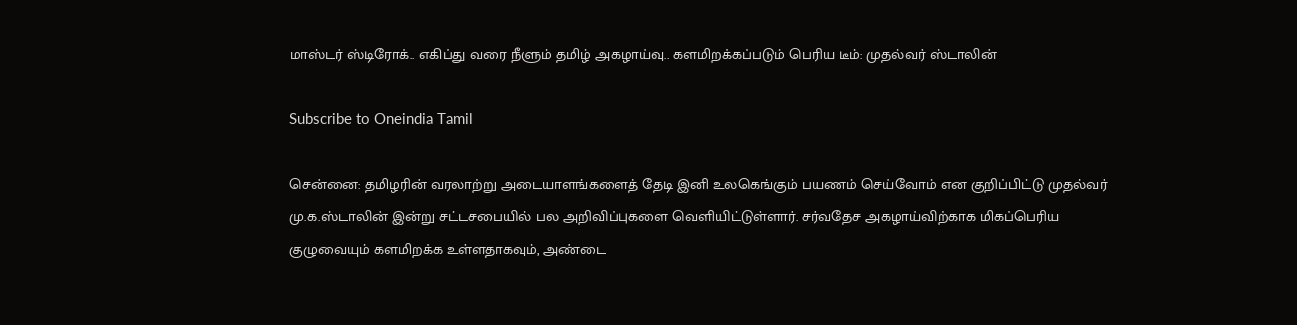மாஸ்டர் ஸ்டிரோக்.. எகிப்து வரை நீளும் தமிழ் அகழாய்வு.. களமிறக்கப்படும் பெரிய டீம்: முதல்வர் ஸ்டாலின்

Subscribe to Oneindia Tamil

சென்னை: தமிழரின் வரலாற்று அடையாளங்களைத் தேடி இனி உலகெங்கும் பயணம் செய்வோம் என குறிப்பிட்டு முதல்வர் மு.க.ஸ்டாலின் இன்று சட்டசபையில் பல அறிவிப்புகளை வெளியிட்டுள்ளார். சர்வதேச அகழாய்விற்காக மிகப்பெரிய குழுவையும் களமிறக்க உள்ளதாகவும், அண்டை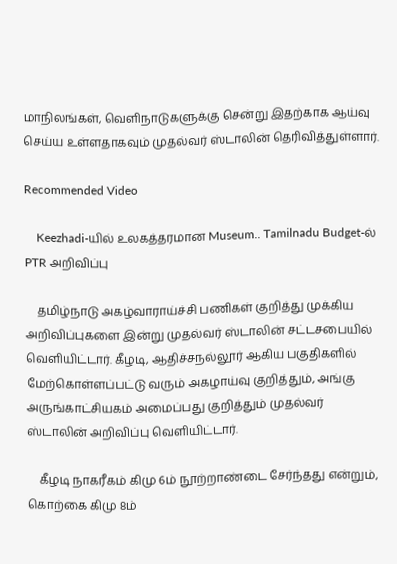மாநிலங்கள், வெளிநாடுகளுக்கு சென்று இதற்காக ஆய்வு செய்ய உள்ளதாகவும் முதல்வர் ஸ்டாலின் தெரிவித்துள்ளார்.

Recommended Video

    Keezhadi-யில் உலகத்தரமான Museum.. Tamilnadu Budget-ல் PTR அறிவிப்பு

    தமிழ்நாடு அகழ்வாராய்ச்சி பணிகள் குறித்து முக்கிய அறிவிப்புகளை இன்று முதல்வர் ஸ்டாலின் சட்டசபையில் வெளியிட்டார். கீழடி, ஆதிச்சநல்லூர் ஆகிய பகுதிகளில் மேற்கொள்ளப்பட்டு வரும் அகழாய்வு குறித்தும், அங்கு அருங்காட்சியகம் அமைப்பது குறித்தும் முதல்வர் ஸ்டாலின் அறிவிப்பு வெளியிட்டார்.

    கீழடி நாகரீகம் கிமு 6ம் நூற்றாண்டை சேர்ந்தது என்றும், கொற்கை கிமு 8ம்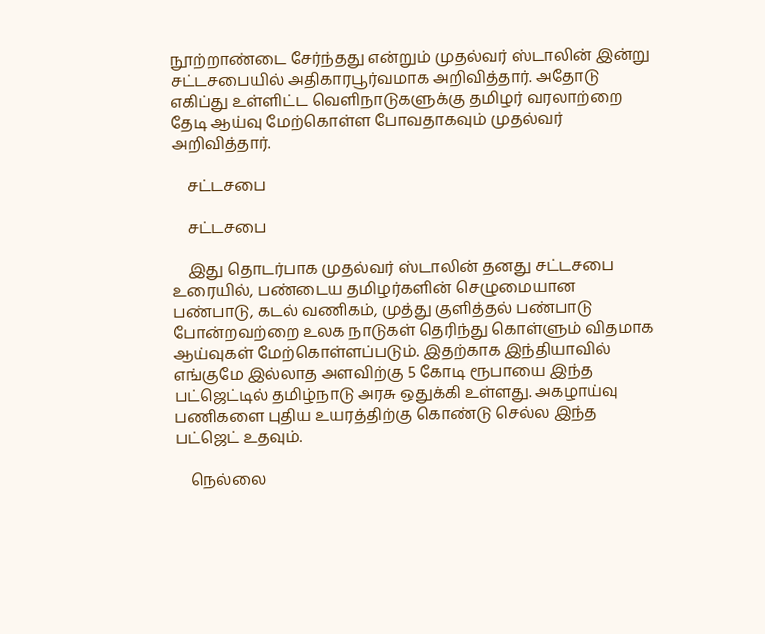நூற்றாண்டை சேர்ந்தது என்றும் முதல்வர் ஸ்டாலின் இன்று சட்டசபையில் அதிகாரபூர்வமாக அறிவித்தார். அதோடு எகிப்து உள்ளிட்ட வெளிநாடுகளுக்கு தமிழர் வரலாற்றை தேடி ஆய்வு மேற்கொள்ள போவதாகவும் முதல்வர் அறிவித்தார்.

    சட்டசபை

    சட்டசபை

    இது தொடர்பாக முதல்வர் ஸ்டாலின் தனது சட்டசபை உரையில், பண்டைய தமிழர்களின் செழுமையான பண்பாடு, கடல் வணிகம், முத்து குளித்தல் பண்பாடு போன்றவற்றை உலக நாடுகள் தெரிந்து கொள்ளும் விதமாக ஆய்வுகள் மேற்கொள்ளப்படும். இதற்காக இந்தியாவில் எங்குமே இல்லாத அளவிற்கு 5 கோடி ரூபாயை இந்த பட்ஜெட்டில் தமிழ்நாடு அரசு ஒதுக்கி உள்ளது. அகழாய்வு பணிகளை புதிய உயரத்திற்கு கொண்டு செல்ல இந்த பட்ஜெட் உதவும்.

    நெல்லை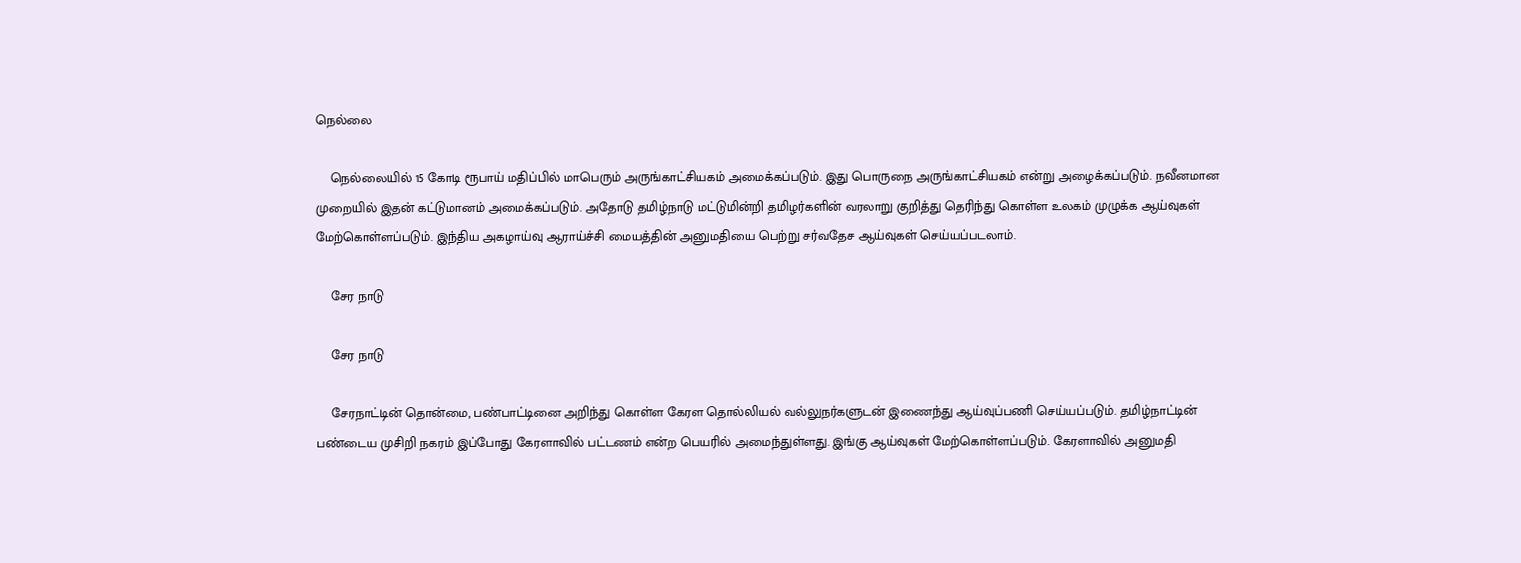நெல்லை

    நெல்லையில் 15 கோடி ரூபாய் மதிப்பில் மாபெரும் அருங்காட்சியகம் அமைக்கப்படும். இது பொருநை அருங்காட்சியகம் என்று அழைக்கப்படும். நவீனமான முறையில் இதன் கட்டுமானம் அமைக்கப்படும். அதோடு தமிழ்நாடு மட்டுமின்றி தமிழர்களின் வரலாறு குறித்து தெரிந்து கொள்ள உலகம் முழுக்க ஆய்வுகள் மேற்கொள்ளப்படும். இந்திய அகழாய்வு ஆராய்ச்சி மையத்தின் அனுமதியை பெற்று சர்வதேச ஆய்வுகள் செய்யப்படலாம்.

    சேர நாடு

    சேர நாடு

    சேரநாட்டின் தொன்மை, பண்பாட்டினை அறிந்து கொள்ள கேரள தொல்லியல் வல்லுநர்களுடன் இணைந்து ஆய்வுப்பணி செய்யப்படும். தமிழ்நாட்டின் பண்டைய முசிறி நகரம் இப்போது கேரளாவில் பட்டணம் என்ற பெயரில் அமைந்துள்ளது. இங்கு ஆய்வுகள் மேற்கொள்ளப்படும். கேரளாவில் அனுமதி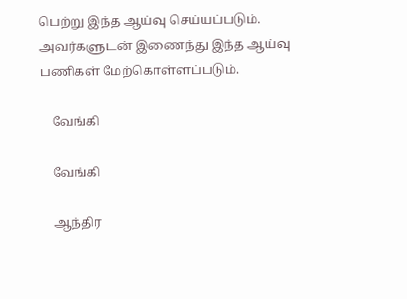பெற்று இந்த ஆய்வு செய்யப்படும். அவர்களுடன் இணைந்து இந்த ஆய்வு பணிகள் மேற்கொள்ளப்படும்.

    வேங்கி

    வேங்கி

    ஆந்திர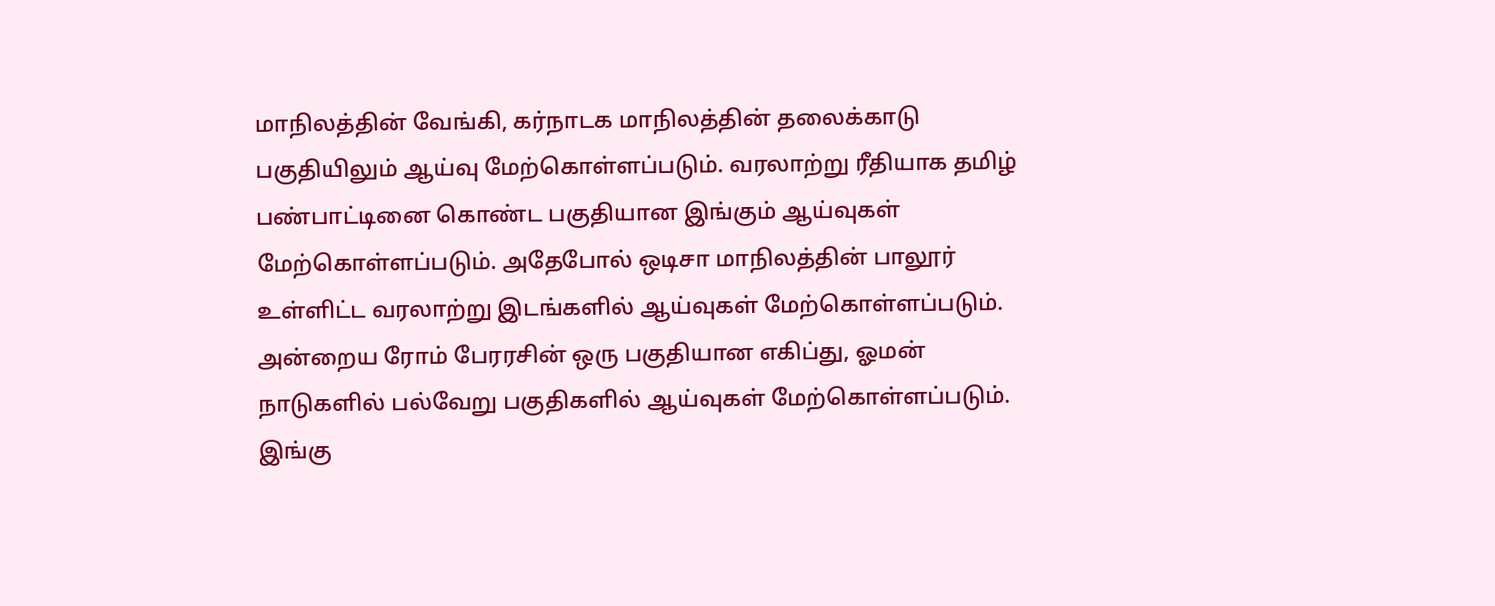மாநிலத்தின் வேங்கி, கர்நாடக மாநிலத்தின் தலைக்காடு பகுதியிலும் ஆய்வு மேற்கொள்ளப்படும். வரலாற்று ரீதியாக தமிழ் பண்பாட்டினை கொண்ட பகுதியான இங்கும் ஆய்வுகள் மேற்கொள்ளப்படும். அதேபோல் ஒடிசா மாநிலத்தின் பாலூர் உள்ளிட்ட வரலாற்று இடங்களில் ஆய்வுகள் மேற்கொள்ளப்படும். அன்றைய ரோம் பேரரசின் ஒரு பகுதியான எகிப்து, ஓமன் நாடுகளில் பல்வேறு பகுதிகளில் ஆய்வுகள் மேற்கொள்ளப்படும். இங்கு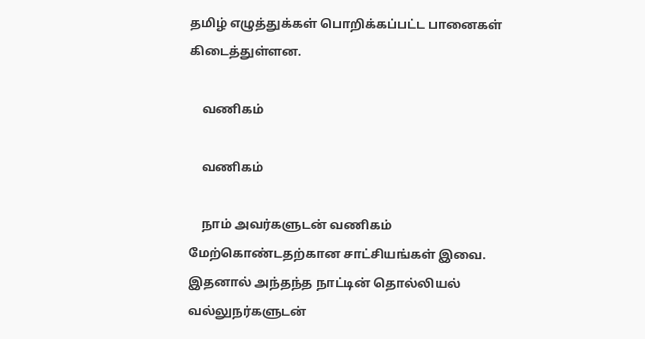தமிழ் எழுத்துக்கள் பொறிக்கப்பட்ட பானைகள் கிடைத்துள்ளன.

    வணிகம்

    வணிகம்

    நாம் அவர்களுடன் வணிகம் மேற்கொண்டதற்கான சாட்சியங்கள் இவை. இதனால் அந்தந்த நாட்டின் தொல்லியல் வல்லுநர்களுடன்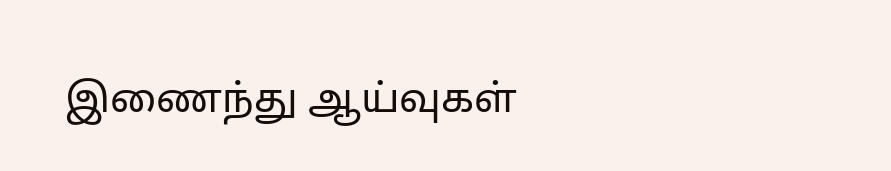இணைந்து ஆய்வுகள்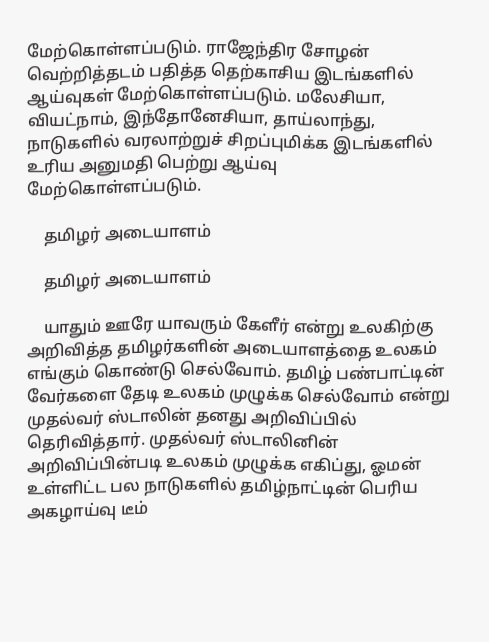மேற்கொள்ளப்படும். ராஜேந்திர சோழன் வெற்றித்தடம் பதித்த தெற்காசிய இடங்களில் ஆய்வுகள் மேற்கொள்ளப்படும். மலேசியா, வியட்நாம், இந்தோனேசியா, தாய்லாந்து, நாடுகளில் வரலாற்றுச் சிறப்புமிக்க இடங்களில் உரிய அனுமதி பெற்று ஆய்வு மேற்கொள்ளப்படும்.

    தமிழர் அடையாளம்

    தமிழர் அடையாளம்

    யாதும் ஊரே யாவரும் கேளீர் என்று உலகிற்கு அறிவித்த தமிழர்களின் அடையாளத்தை உலகம் எங்கும் கொண்டு செல்வோம். தமிழ் பண்பாட்டின் வேர்களை தேடி உலகம் முழுக்க செல்வோம் என்று முதல்வர் ஸ்டாலின் தனது அறிவிப்பில் தெரிவித்தார். முதல்வர் ஸ்டாலினின் அறிவிப்பின்படி உலகம் முழுக்க எகிப்து, ஓமன் உள்ளிட்ட பல நாடுகளில் தமிழ்நாட்டின் பெரிய அகழாய்வு டீம்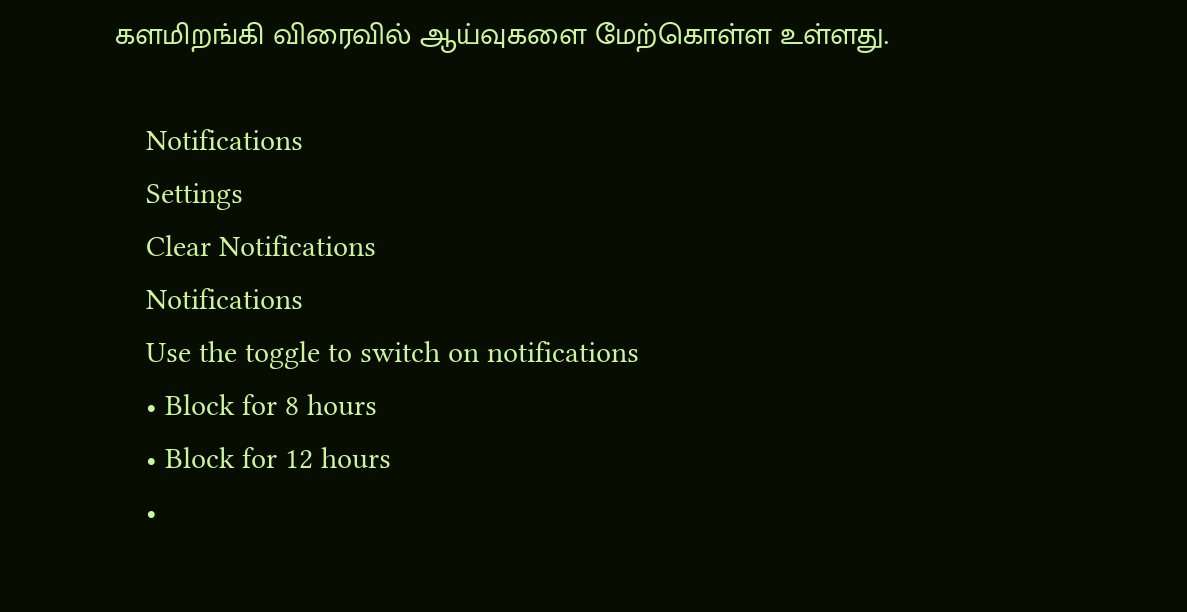களமிறங்கி விரைவில் ஆய்வுகளை மேற்கொள்ள உள்ளது.

    Notifications
    Settings
    Clear Notifications
    Notifications
    Use the toggle to switch on notifications
    • Block for 8 hours
    • Block for 12 hours
    •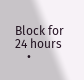Block for 24 hours
    •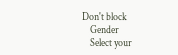Don't block
    Gender
    Select your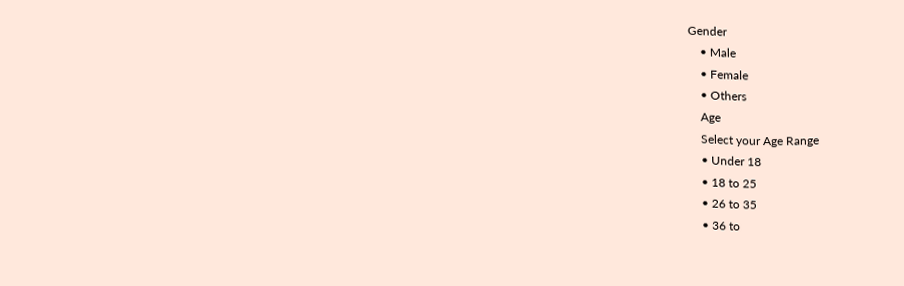Gender
    • Male
    • Female
    • Others
    Age
    Select your Age Range
    • Under 18
    • 18 to 25
    • 26 to 35
    • 36 to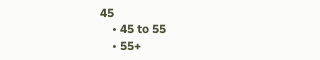45
    • 45 to 55
    • 55+